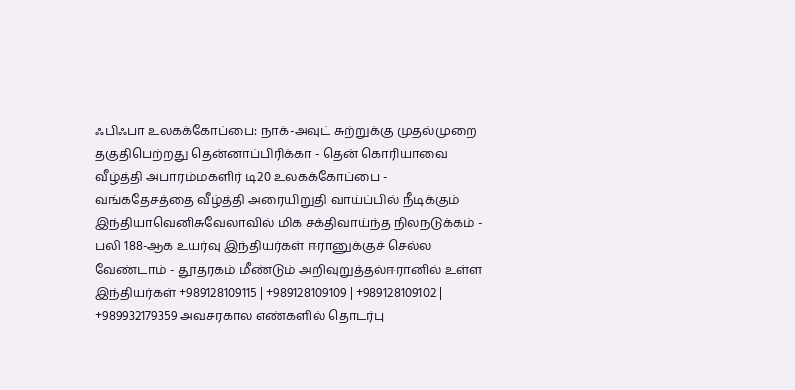ஃபிஃபா உலகக்கோப்பை: நாக்-அவுட் சுற்றுக்கு முதல்முறை தகுதிபெற்றது தென்னாப்பிரிக்கா - தென் கொரியாவை வீழ்த்தி அபாரம்மகளிர் டி20 உலகக்கோப்பை - வங்கதேசத்தை வீழ்த்தி அரையிறுதி வாய்ப்பில் நீடிக்கும் இந்தியாவெனிசுவேலாவில் மிக சக்திவாய்ந்த நிலநடுக்கம் - பலி 188-ஆக உயர்வு இந்தியர்கள் ஈரானுக்குச் செல்ல வேண்டாம் - தூதரகம் மீண்டும் அறிவுறுத்தல்ஈரானில் உள்ள இந்தியர்கள் +989128109115 | +989128109109 | +989128109102 | +989932179359 அவசரகால எண்களில் தொடர்பு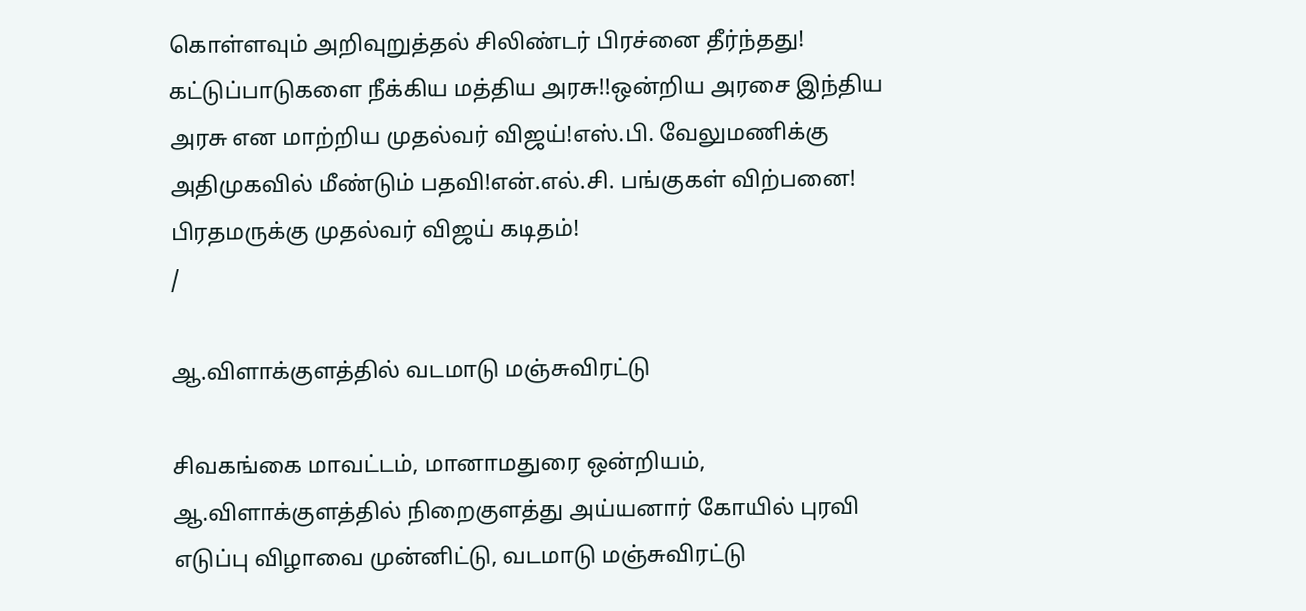கொள்ளவும் அறிவுறுத்தல் சிலிண்டர் பிரச்னை தீர்ந்தது! கட்டுப்பாடுகளை நீக்கிய மத்திய அரசு!!ஒன்றிய அரசை இந்திய அரசு என மாற்றிய முதல்வர் விஜய்!எஸ்.பி. வேலுமணிக்கு அதிமுகவில் மீண்டும் பதவி!என்.எல்.சி. பங்குகள் விற்பனை! பிரதமருக்கு முதல்வர் விஜய் கடிதம்!
/

ஆ.விளாக்குளத்தில் வடமாடு மஞ்சுவிரட்டு

சிவகங்கை மாவட்டம், மானாமதுரை ஒன்றியம், ஆ.விளாக்குளத்தில் நிறைகுளத்து அய்யனார் கோயில் புரவி எடுப்பு விழாவை முன்னிட்டு, வடமாடு மஞ்சுவிரட்டு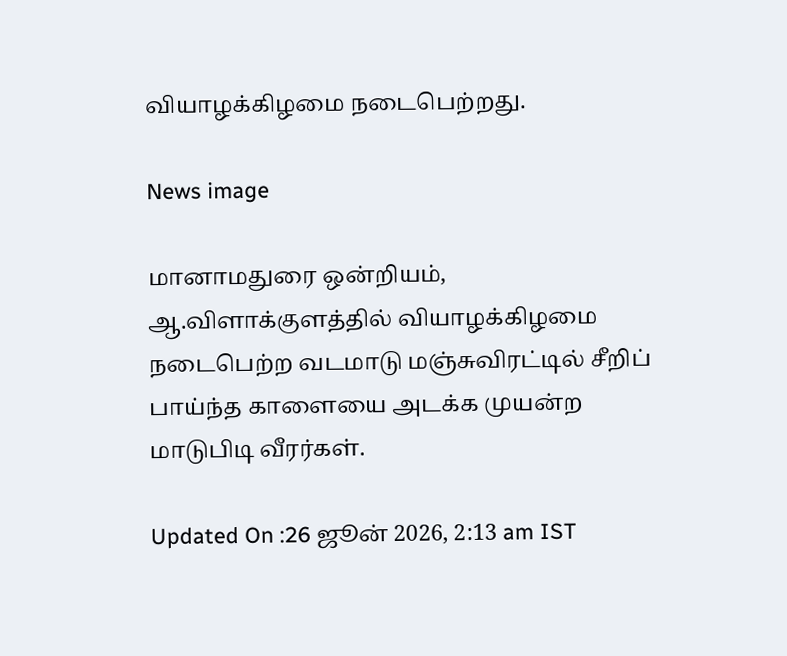வியாழக்கிழமை நடைபெற்றது.

News image

மானாமதுரை ஒன்றியம், ஆ.விளாக்குளத்தில் வியாழக்கிழமை நடைபெற்ற வடமாடு மஞ்சுவிரட்டில் சீறிப் பாய்ந்த காளையை அடக்க முயன்ற மாடுபிடி வீரர்கள்.

Updated On :26 ஜூன் 2026, 2:13 am IST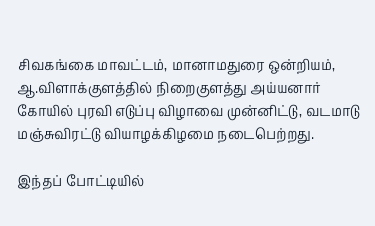சிவகங்கை மாவட்டம், மானாமதுரை ஒன்றியம், ஆ.விளாக்குளத்தில் நிறைகுளத்து அய்யனார் கோயில் புரவி எடுப்பு விழாவை முன்னிட்டு, வடமாடு மஞ்சுவிரட்டு வியாழக்கிழமை நடைபெற்றது.

இந்தப் போட்டியில்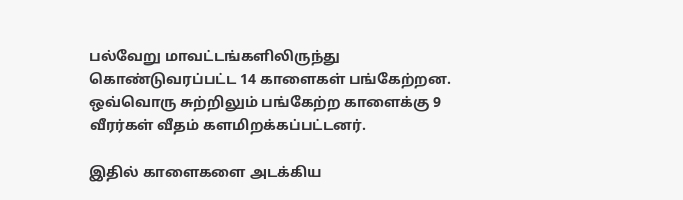பல்வேறு மாவட்டங்களிலிருந்து கொண்டுவரப்பட்ட 14 காளைகள் பங்கேற்றன. ஒவ்வொரு சுற்றிலும் பங்கேற்ற காளைக்கு 9 வீரர்கள் வீதம் களமிறக்கப்பட்டனர்.

இதில் காளைகளை அடக்கிய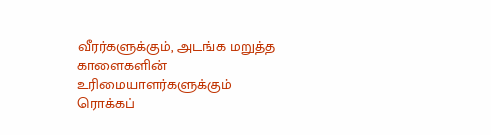வீரர்களுக்கும், அடங்க மறுத்த காளைகளின் உரிமையாளர்களுக்கும் ரொக்கப்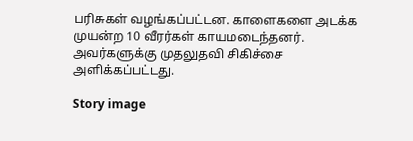பரிசுகள் வழங்கப்பட்டன. காளைகளை அடக்க முயன்ற 10 வீரர்கள் காயமடைந்தனர். அவர்களுக்கு முதலுதவி சிகிச்சை அளிக்கப்பட்டது.

Story image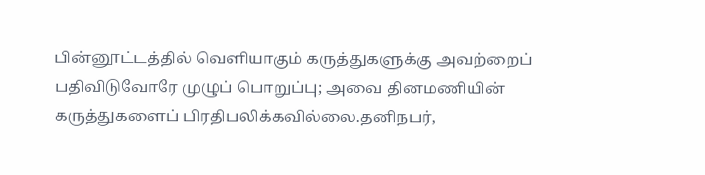பின்னூட்டத்தில் வெளியாகும் கருத்துகளுக்கு அவற்றைப் பதிவிடுவோரே முழுப் பொறுப்பு; அவை தினமணியின் கருத்துகளைப் பிரதிபலிக்கவில்லை.தனிநபர்,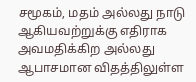சமூகம், மதம் அல்லது நாடு ஆகியவற்றுக்கு எதிராக அவமதிக்கிற அல்லது ஆபாசமான விதத்திலுள்ள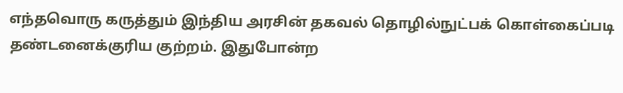எந்தவொரு கருத்தும் இந்திய அரசின் தகவல் தொழில்நுட்பக் கொள்கைப்படி தண்டனைக்குரிய குற்றம். இதுபோன்ற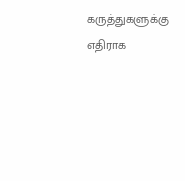கருத்துகளுக்கு எதிராக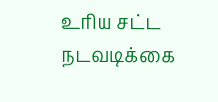உரிய சட்ட நடவடிக்கை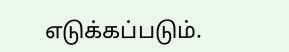எடுக்கப்படும்.